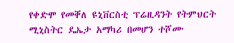የቀድሞ የመቐለ ዩኒቨርስቲ ፕሬዚዳንት የትምህርት ሚኒስትር ዴኤታ አማካሪ በመሆን ተሾሙ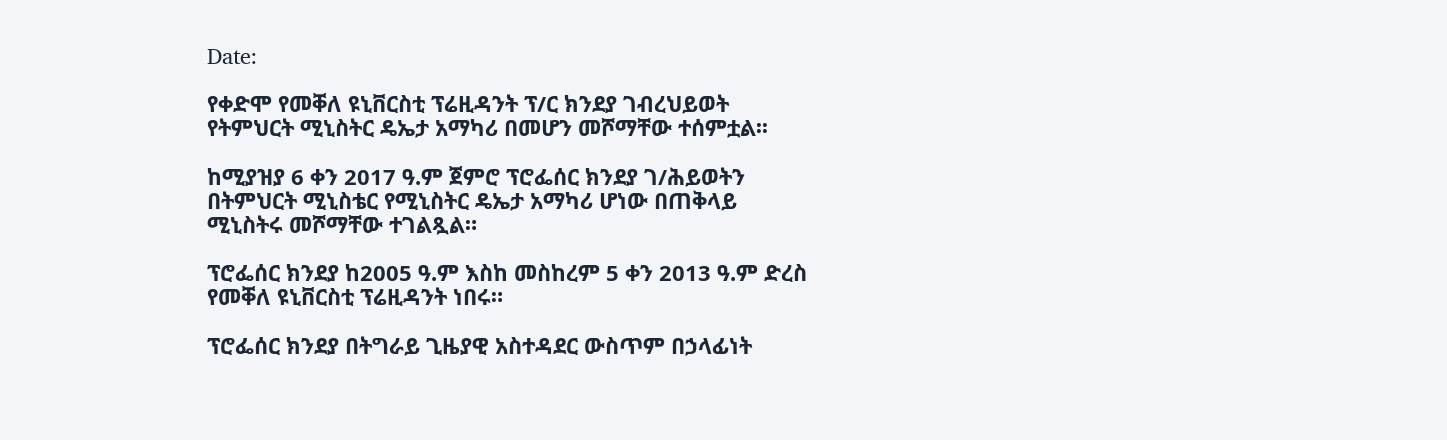Date:

የቀድሞ የመቐለ ዩኒቨርስቲ ፕሬዚዳንት ፕ/ር ክንደያ ገብረህይወት የትምህርት ሚኒስትር ዴኤታ አማካሪ በመሆን መሾማቸው ተሰምቷል፡፡

ከሚያዝያ 6 ቀን 2017 ዓ.ም ጀምሮ ፕሮፌሰር ክንደያ ገ/ሕይወትን በትምህርት ሚኒስቴር የሚኒስትር ዴኤታ አማካሪ ሆነው በጠቅላይ ሚኒስትሩ መሾማቸው ተገልጿል።

ፕሮፌሰር ክንደያ ከ2005 ዓ.ም እስከ መስከረም 5 ቀን 2013 ዓ.ም ድረስ የመቐለ ዩኒቨርስቲ ፕሬዚዳንት ነበሩ።

ፕሮፌሰር ክንደያ በትግራይ ጊዜያዊ አስተዳደር ውስጥም በኃላፊነት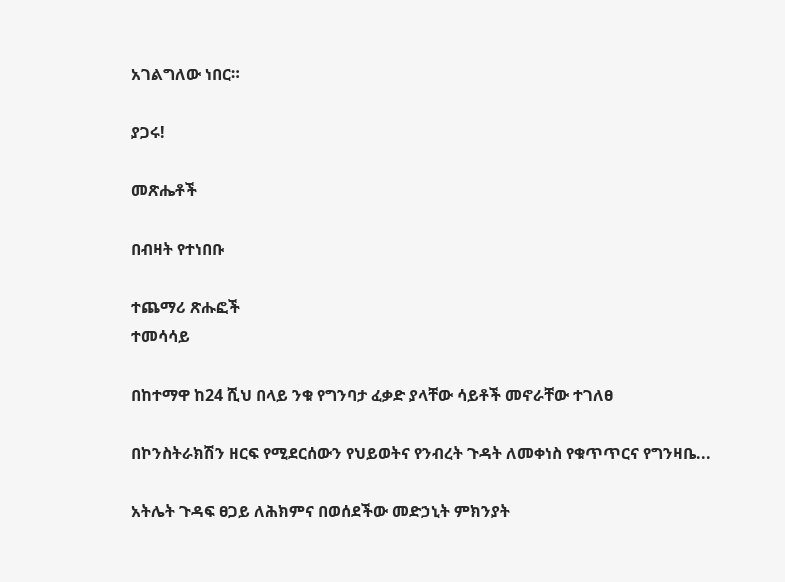አገልግለው ነበር።

ያጋሩ!

መጽሔቶች

በብዛት የተነበቡ

ተጨማሪ ጽሑፎች
ተመሳሳይ

በከተማዋ ከ24 ሺህ በላይ ንቁ የግንባታ ፈቃድ ያላቸው ሳይቶች መኖራቸው ተገለፀ

በኮንስትራክሽን ዘርፍ የሚደርሰውን የህይወትና የንብረት ጉዳት ለመቀነስ የቁጥጥርና የግንዛቤ...

አትሌት ጉዳፍ ፀጋይ ለሕክምና በወሰደችው መድኃኒት ምክንያት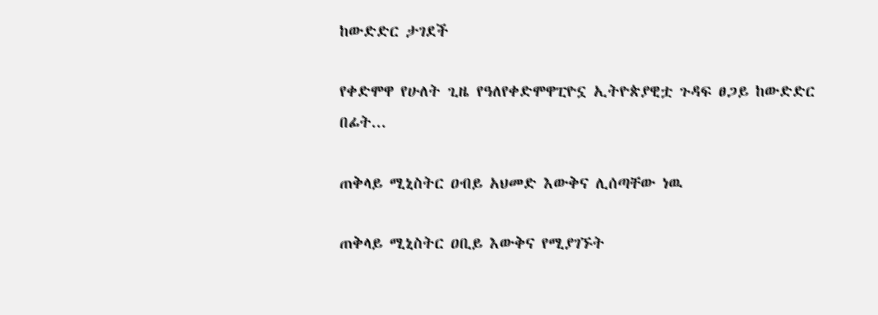ከውድድር ታገደች

የቀድሞዋ የሁለት ጊዜ የዓለየቀድሞዋፒዮኗ ኢትዮጵያዊቷ ጉዳፍ ፀጋይ ከውድድር በፊት...

ጠቅላይ ሚኒስትር ዐብይ አህመድ እውቅና ሊሰጣቸው ነዉ

ጠቅላይ ሚኒስትር ዐቢይ እውቅና የሚያገኙት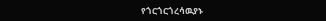የጎርጎርጎረሳዉያኑ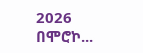2026 በሞሮኮ...